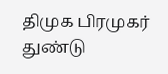திமுக பிரமுகர் துண்டு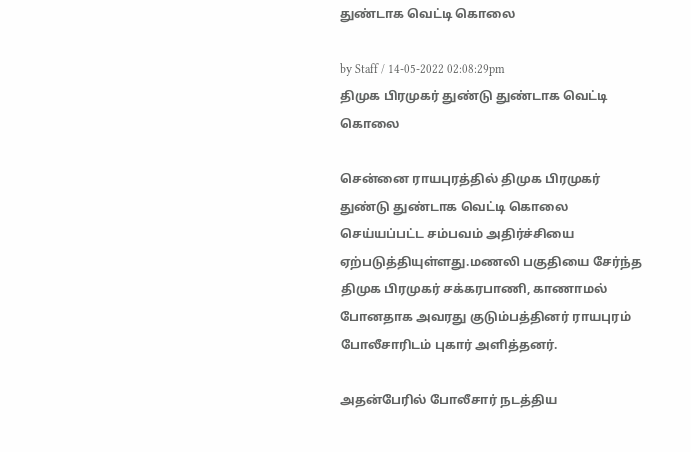துண்டாக வெட்டி கொலை

by Staff / 14-05-2022 02:08:29pm
திமுக பிரமுகர் துண்டு துண்டாக வெட்டி கொலை

சென்னை ராயபுரத்தில் திமுக பிரமுகர் துண்டு துண்டாக வெட்டி கொலை செய்யப்பட்ட சம்பவம் அதிர்ச்சியை ஏற்படுத்தியுள்ளது.மணலி பகுதியை சேர்ந்த திமுக பிரமுகர் சக்கரபாணி, காணாமல் போனதாக அவரது குடும்பத்தினர் ராயபுரம் போலீசாரிடம் புகார் அளித்தனர்.

அதன்பேரில் போலீசார் நடத்திய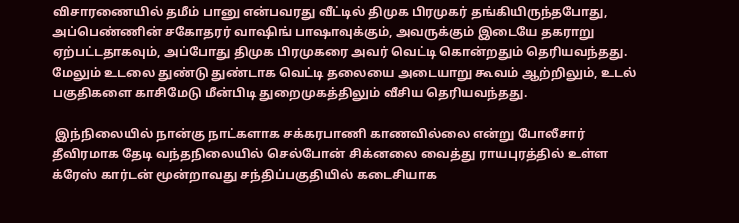விசாரணையில் தமீம் பானு என்பவரது வீட்டில் திமுக பிரமுகர் தங்கியிருந்தபோது, அப்பெண்ணின் சகோதரர் வாஷிங் பாஷாவுக்கும், அவருக்கும் இடையே தகராறு ஏற்பட்டதாகவும், அப்போது திமுக பிரமுகரை அவர் வெட்டி கொன்றதும் தெரியவந்தது. மேலும் உடலை துண்டு துண்டாக வெட்டி தலையை அடையாறு கூவம் ஆற்றிலும், உடல் பகுதிகளை காசிமேடு மீன்பிடி துறைமுகத்திலும் வீசிய தெரியவந்தது.

 இந்நிலையில் நான்கு நாட்களாக சக்கரபாணி காணவில்லை என்று போலீசார் தீவிரமாக தேடி வந்தநிலையில் செல்போன் சிக்னலை வைத்து ராயபுரத்தில் உள்ள க்ரேஸ் கார்டன் மூன்றாவது சந்திப்பகுதியில் கடைசியாக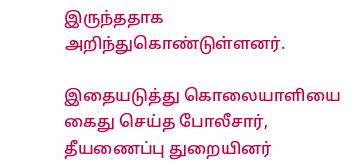இருந்ததாக அறிந்துகொண்டுள்ளனர்.

இதையடுத்து கொலையாளியை கைது செய்த போலீசார், தீயணைப்பு துறையினர்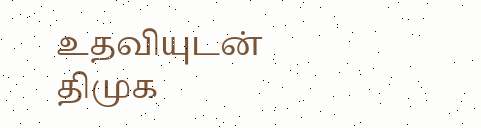உதவியுடன் திமுக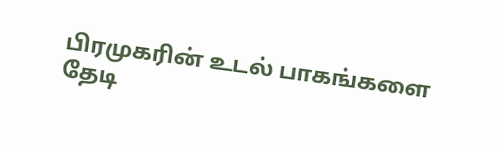பிரமுகரின் உடல் பாகங்களை தேடி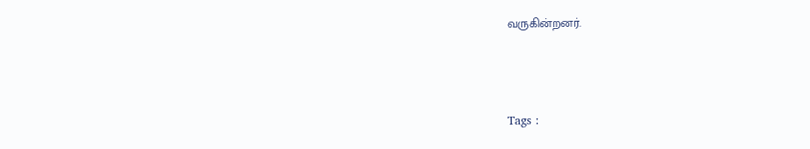வருகின்றனர்.



Tags :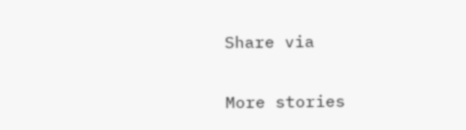Share via

More stories